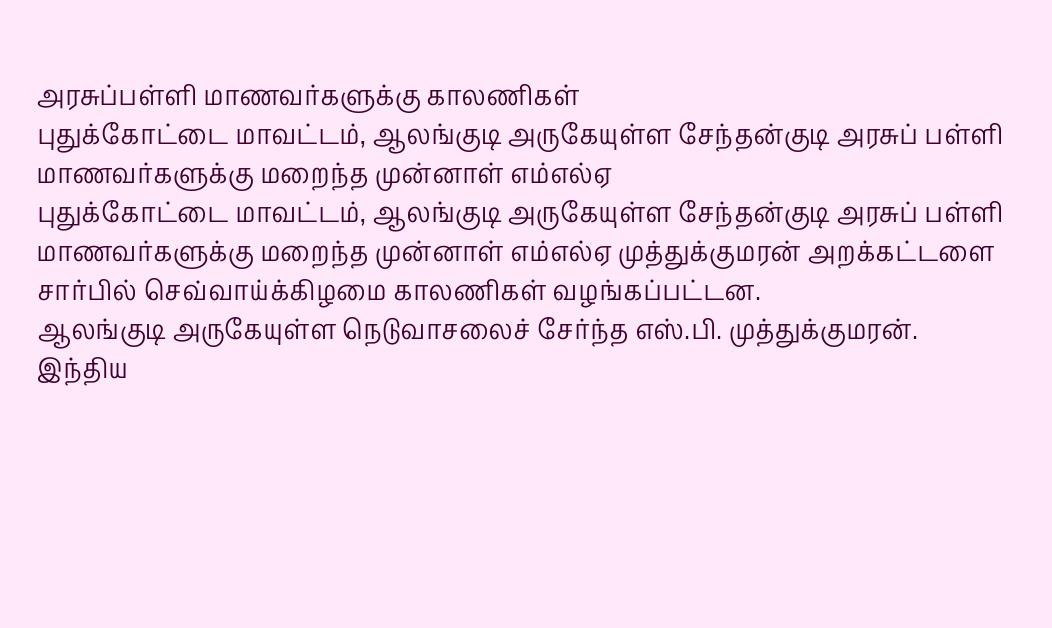அரசுப்பள்ளி மாணவர்களுக்கு காலணிகள்
புதுக்கோட்டை மாவட்டம், ஆலங்குடி அருகேயுள்ள சேந்தன்குடி அரசுப் பள்ளி மாணவர்களுக்கு மறைந்த முன்னாள் எம்எல்ஏ
புதுக்கோட்டை மாவட்டம், ஆலங்குடி அருகேயுள்ள சேந்தன்குடி அரசுப் பள்ளி மாணவர்களுக்கு மறைந்த முன்னாள் எம்எல்ஏ முத்துக்குமரன் அறக்கட்டளை சார்பில் செவ்வாய்க்கிழமை காலணிகள் வழங்கப்பட்டன.
ஆலங்குடி அருகேயுள்ள நெடுவாசலைச் சேர்ந்த எஸ்.பி. முத்துக்குமரன். இந்திய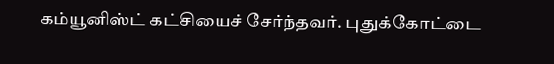கம்யூனிஸ்ட் கட்சியைச் சேர்ந்தவர். புதுக்கோட்டை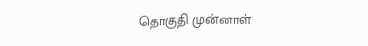தொகுதி முன்னாள்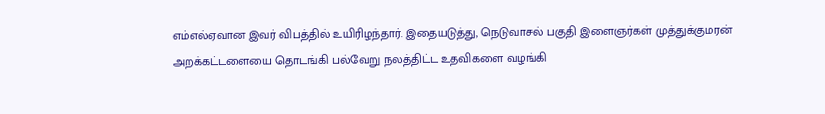எம்எல்ஏவான இவர் விபத்தில் உயிரிழந்தார். இதையடுத்து, நெடுவாசல் பகுதி இளைஞர்கள் முத்துக்குமரன் அறக்கட்டளையை தொடங்கி பல்வேறு நலத்திட்ட உதவிகளை வழங்கி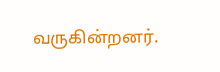வருகின்றனர்.